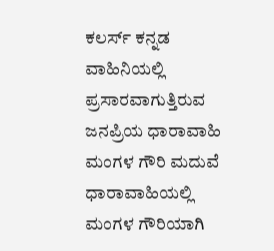ಕಲರ್ಸ್ ಕನ್ನಡ ವಾಹಿನಿಯಲ್ಲಿ ಪ್ರಸಾರವಾಗುತ್ತಿರುವ ಜನಪ್ರಿಯ ಧಾರಾವಾಹಿ ಮಂಗಳ ಗೌರಿ ಮದುವೆ ಧಾರಾವಾಹಿಯಲ್ಲಿ ಮಂಗಳ ಗೌರಿಯಾಗಿ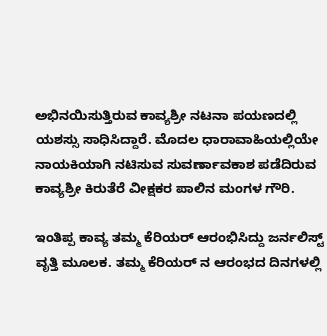ಅಭಿನಯಿಸುತ್ತಿರುವ ಕಾವ್ಯಶ್ರೀ ನಟನಾ ಪಯಣದಲ್ಲಿ ಯಶಸ್ಸು ಸಾಧಿಸಿದ್ದಾರೆ. ಮೊದಲ ಧಾರಾವಾಹಿಯಲ್ಲಿಯೇ ನಾಯಕಿಯಾಗಿ ನಟಿಸುವ ಸುವರ್ಣಾವಕಾಶ ಪಡೆದಿರುವ ಕಾವ್ಯಶ್ರೀ ಕಿರುತೆರೆ ವೀಕ್ಷಕರ ಪಾಲಿನ ಮಂಗಳ ಗೌರಿ.

ಇಂತಿಪ್ಪ ಕಾವ್ಯ ತಮ್ಮ ಕೆರಿಯರ್ ಆರಂಭಿಸಿದ್ದು ಜರ್ನಲಿಸ್ಟ್ ವೃತ್ತಿ ಮೂಲಕ. ತಮ್ಮ ಕೆರಿಯರ್ ನ ಆರಂಭದ ದಿನಗಳಲ್ಲಿ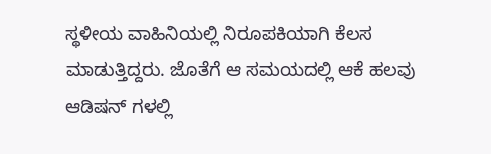ಸ್ಥಳೀಯ ವಾಹಿನಿಯಲ್ಲಿ ನಿರೂಪಕಿಯಾಗಿ ಕೆಲಸ ಮಾಡುತ್ತಿದ್ದರು. ಜೊತೆಗೆ ಆ ಸಮಯದಲ್ಲಿ ಆಕೆ ಹಲವು ಆಡಿಷನ್ ಗಳಲ್ಲಿ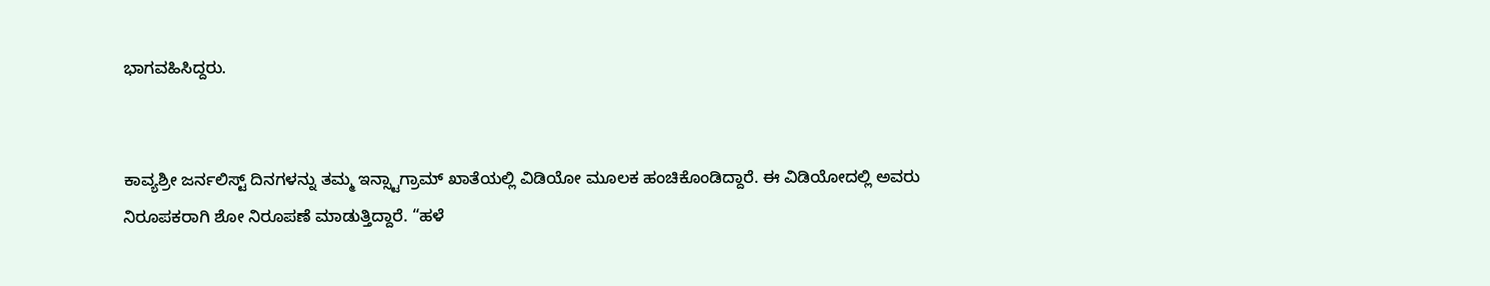ಭಾಗವಹಿಸಿದ್ದರು.


ಕಾವ್ಯಶ್ರೀ ಜರ್ನಲಿಸ್ಟ್ ದಿನಗಳನ್ನು ತಮ್ಮ ಇನ್ಸ್ಟಾಗ್ರಾಮ್ ಖಾತೆಯಲ್ಲಿ ವಿಡಿಯೋ ಮೂಲಕ ಹಂಚಿಕೊಂಡಿದ್ದಾರೆ. ಈ ವಿಡಿಯೋದಲ್ಲಿ ಅವರು ನಿರೂಪಕರಾಗಿ ಶೋ ನಿರೂಪಣೆ ಮಾಡುತ್ತಿದ್ದಾರೆ. “ಹಳೆ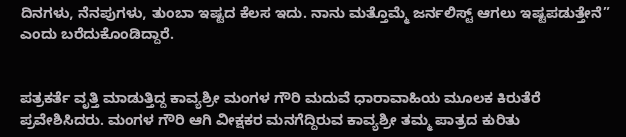ದಿನಗಳು, ನೆನಪುಗಳು, ತುಂಬಾ ಇಷ್ಟದ ಕೆಲಸ ಇದು. ನಾನು ಮತ್ತೊಮ್ಮೆ ಜರ್ನಲಿಸ್ಟ್ ಆಗಲು ಇಷ್ಟಪಡುತ್ತೇನೆ” ಎಂದು ಬರೆದುಕೊಂಡಿದ್ದಾರೆ.


ಪತ್ರಕರ್ತೆ ವೃತ್ತಿ ಮಾಡುತ್ತಿದ್ದ ಕಾವ್ಯಶ್ರೀ ಮಂಗಳ ಗೌರಿ ಮದುವೆ ಧಾರಾವಾಹಿಯ ಮೂಲಕ ಕಿರುತೆರೆ ಪ್ರವೇಶಿಸಿದರು. ಮಂಗಳ ಗೌರಿ ಆಗಿ ವೀಕ್ಷಕರ ಮನಗೆದ್ದಿರುವ ಕಾವ್ಯಶ್ರೀ ತಮ್ಮ ಪಾತ್ರದ ಕುರಿತು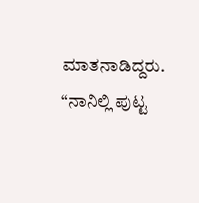ಮಾತನಾಡಿದ್ದರು. “ನಾನಿಲ್ಲಿ ಪುಟ್ಟ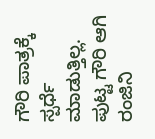ಗೌರಿ ಪಾತ್ರಕ್ಕೆ ಸ್ಪರ್ಧೆ ಮಾಡುತ್ತಿಲ್ಲ. ಪುಟ್ಟ ಗೌರಿ ಆಗಿ ರಂಜಿನಿ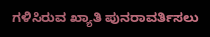ಗಳಿಸಿರುವ ಖ್ಯಾತಿ ಪುನರಾವರ್ತಿಸಲು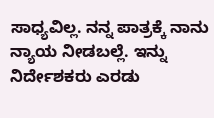ಸಾಧ್ಯವಿಲ್ಲ. ನನ್ನ ಪಾತ್ರಕ್ಕೆ ನಾನು ನ್ಯಾಯ ನೀಡಬಲ್ಲೆ. ಇನ್ನು ನಿರ್ದೇಶಕರು ಎರಡು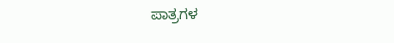ಪಾತ್ರಗಳ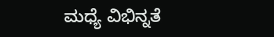ಮಧ್ಯೆ ವಿಭಿನ್ನತೆ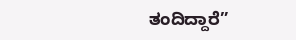ತಂದಿದ್ದಾರೆ”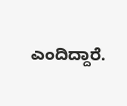ಎಂದಿದ್ದಾರೆ.